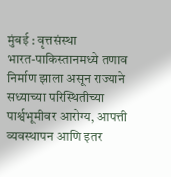मुंबई : वृत्तसंस्था
भारत-पाकिस्तानमध्ये तणाव निर्माण झाला असून राज्याने सध्याच्या परिस्थितीच्या पार्श्वभूमीवर आरोग्य, आपत्ती व्यवस्थापन आणि इतर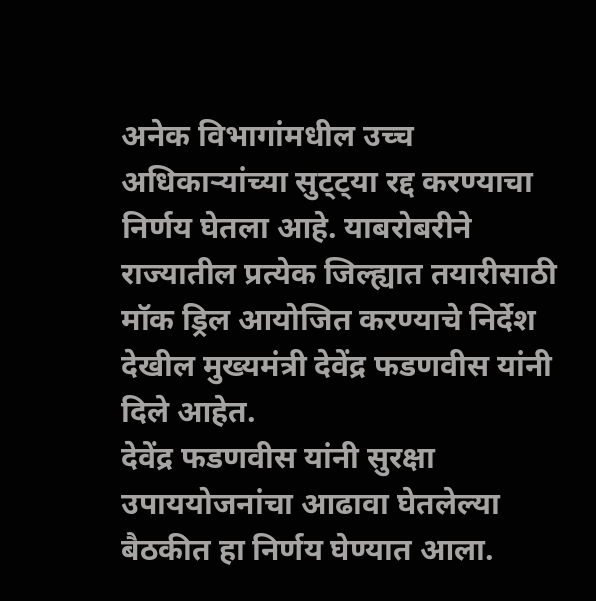अनेक विभागांमधील उच्च अधिकाऱ्यांच्या सुट्ट्या रद्द करण्याचा निर्णय घेतला आहे. याबरोबरीने राज्यातील प्रत्येक जिल्ह्यात तयारीसाठी मॉक ड्रिल आयोजित करण्याचे निर्देश देखील मुख्यमंत्री देवेंद्र फडणवीस यांनी दिले आहेत.
देवेंद्र फडणवीस यांनी सुरक्षा उपाययोजनांचा आढावा घेतलेल्या बैठकीत हा निर्णय घेण्यात आला.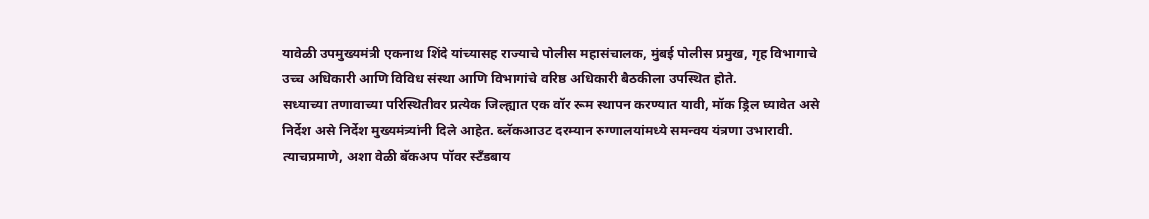यावेळी उपमुख्यमंत्री एकनाथ शिंदे यांच्यासह राज्याचे पोलीस महासंचालक, मुंबई पोलीस प्रमुख, गृह विभागाचे उच्च अधिकारी आणि विविध संस्था आणि विभागांचे वरिष्ठ अधिकारी बैठकीला उपस्थित होते.
सध्याच्या तणावाच्या परिस्थितीवर प्रत्येक जिल्ह्यात एक वॉर रूम स्थापन करण्यात यावी, मॉक ड्रिल घ्यावेत असे निर्देश असे निर्देश मुख्यमंत्र्यांनी दिले आहेत. ब्लॅकआउट दरम्यान रुग्णालयांमध्ये समन्वय यंत्रणा उभारावी. त्याचप्रमाणे, अशा वेळी बॅकअप पॉवर स्टँडबाय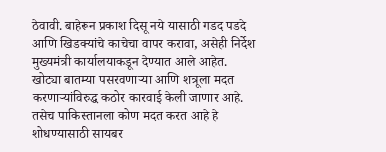ठेवावी. बाहेरून प्रकाश दिसू नये यासाठी गडद पडदे आणि खिडक्यांचे काचेचा वापर करावा, असेही निर्देश मुख्यमंत्री कार्यालयाकडून देण्यात आले आहेत.
खोट्या बातम्या पसरवणाऱ्या आणि शत्रूला मदत करणाऱ्यांविरुद्ध कठोर कारवाई केली जाणार आहे. तसेच पाकिस्तानला कोण मदत करत आहे हे शोधण्यासाठी सायबर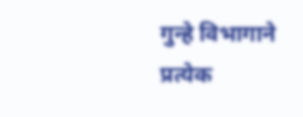गुन्हे विभागाने प्रत्येक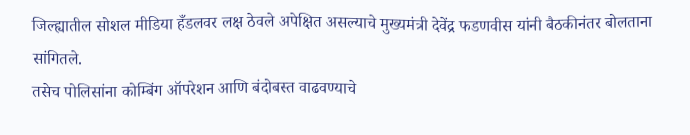जिल्ह्यातील सोशल मीडिया हँडलवर लक्ष ठेवले अपेक्षित असल्याचे मुख्यमंत्री देवेंद्र फडणवीस यांनी बैठकीनंतर बोलताना सांगितले.
तसेच पोलिसांना कोम्बिंग ऑपरेशन आणि बंदोबस्त वाढवण्याचे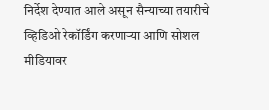निर्देश देण्यात आले असून सैन्याच्या तयारीचे व्हिडिओ रेकॉर्डिंग करणाऱ्या आणि सोशल मीडियावर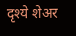दृश्ये शेअर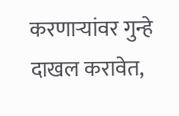करणाऱ्यांवर गुन्हे दाखल करावेत,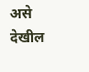असे देखील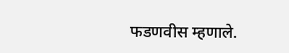फडणवीस म्हणाले.